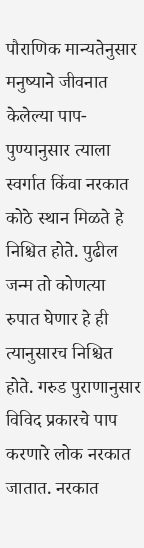पौराणिक मान्यतेनुसार मनुष्याने जीवनात केलेल्या पाप-पुण्यानुसार त्याला स्वर्गात किंवा नरकात कोठे स्थान मिळते हे निश्चित होते. पुढील जन्म तो कोणत्या रुपात घेणार हे ही त्यानुसारच निश्चित होते. गरुड पुराणानुसार विविद प्रकारचे पाप करणारे लोक नरकात जातात. नरकात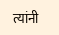त्यांनी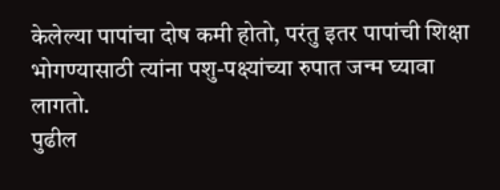केलेल्या पापांचा दोष कमी होतो, परंतु इतर पापांची शिक्षा भोगण्यासाठी त्यांना पशु-पक्ष्यांच्या रुपात जन्म घ्यावा लागतो.
पुढील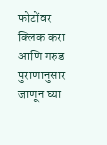फोटोंवर क्लिक करा आणि गरुड पुराणानुसार जाणून घ्या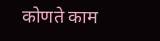कोणते काम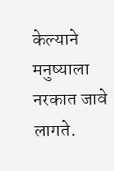केल्याने मनुष्याला नरकात जावे लागते.